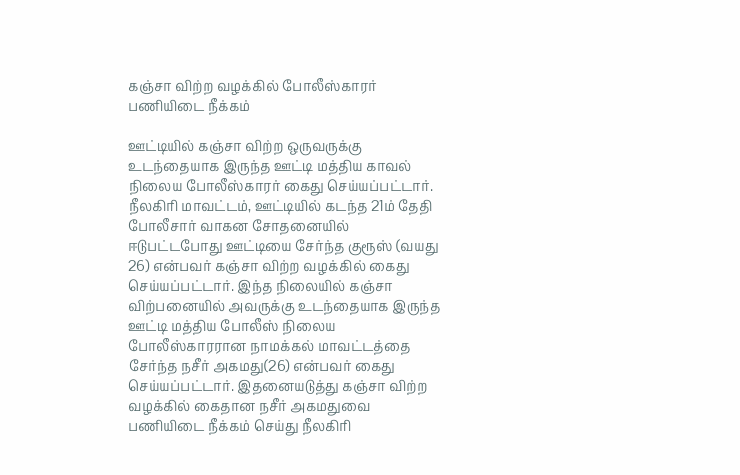கஞ்சா விற்ற வழக்கில் போலீஸ்காரர் பணியிடை நீக்கம்

ஊட்டியில் கஞ்சா விற்ற ஒருவருக்கு உடந்தையாக இருந்த ஊட்டி மத்திய காவல் நிலைய போலீஸ்காரர் கைது செய்யப்பட்டார்.
நீலகிரி மாவட்டம், ஊட்டியில் கடந்த 21ம் தேதி போலீசார் வாகன சோதனையில் ஈடுபட்டபோது ஊட்டியை சேர்ந்த குரூஸ் (வயது 26) என்பவர் கஞ்சா விற்ற வழக்கில் கைது செய்யப்பட்டார். இந்த நிலையில் கஞ்சா விற்பனையில் அவருக்கு உடந்தையாக இருந்த ஊட்டி மத்திய போலீஸ் நிலைய போலீஸ்காரரான நாமக்கல் மாவட்டத்தை சேர்ந்த நசீர் அகமது(26) என்பவர் கைது செய்யப்பட்டார். இதனையடுத்து கஞ்சா விற்ற வழக்கில் கைதான நசீர் அகமதுவை பணியிடை நீக்கம் செய்து நீலகிரி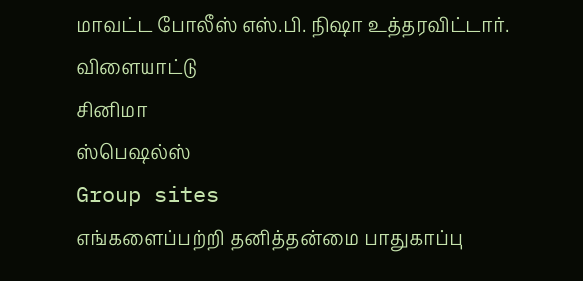மாவட்ட போலீஸ் எஸ்.பி. நிஷா உத்தரவிட்டார்.
விளையாட்டு
சினிமா
ஸ்பெஷல்ஸ்
Group sites
எங்களைப்பற்றி தனித்தன்மை பாதுகாப்பு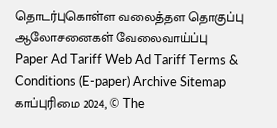தொடர்புகொள்ள வலைத்தள தொகுப்பு ஆலோசனைகள் வேலைவாய்ப்பு
Paper Ad Tariff Web Ad Tariff Terms & Conditions (E-paper) Archive Sitemap
காப்புரிமை 2024, © The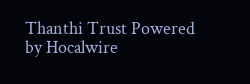Thanthi Trust Powered by Hocalwire